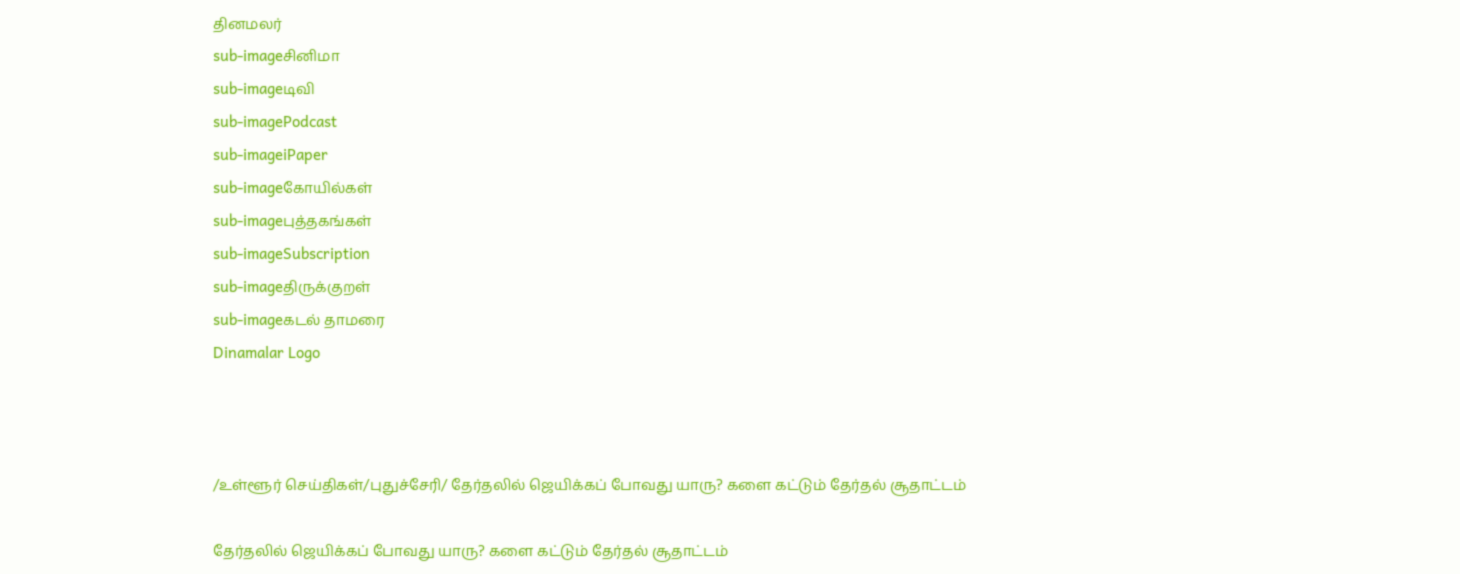தினமலர்
sub-imageசினிமா
sub-imageடிவி
sub-imagePodcast
sub-imageiPaper
sub-imageகோயில்கள்
sub-imageபுத்தகங்கள்
sub-imageSubscription
sub-imageதிருக்குறள்
sub-imageகடல் தாமரை
Dinamalar Logo



/உள்ளூர் செய்திகள்/புதுச்சேரி/ தேர்தலில் ஜெயிக்கப் போவது யாரு? களை கட்டும் தேர்தல் சூதாட்டம்

தேர்தலில் ஜெயிக்கப் போவது யாரு? களை கட்டும் தேர்தல் சூதாட்டம்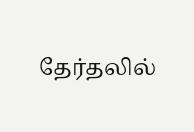தேர்தலில்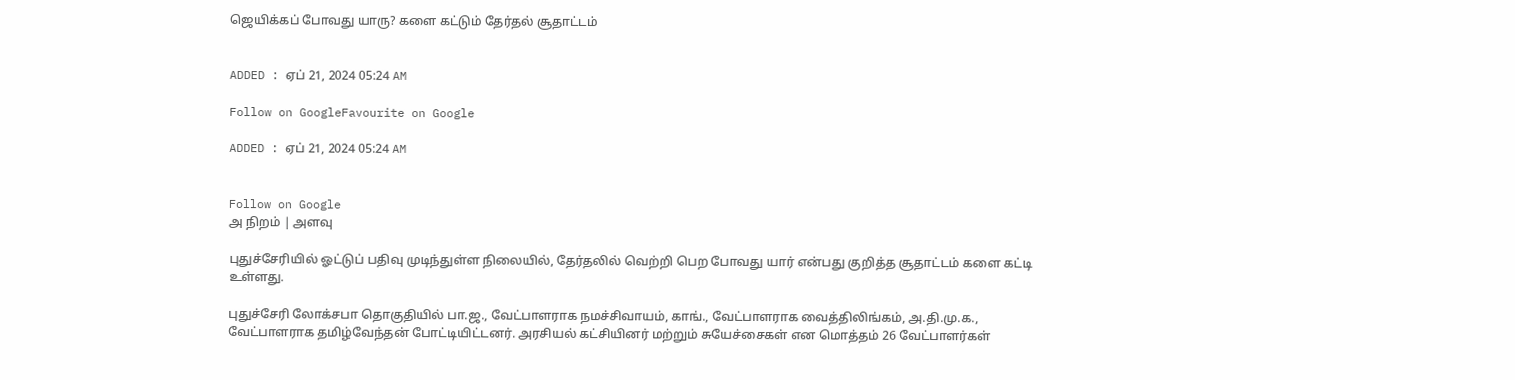ஜெயிக்கப் போவது யாரு? களை கட்டும் தேர்தல் சூதாட்டம்


ADDED : ஏப் 21, 2024 05:24 AM

Follow on GoogleFavourite on Google

ADDED : ஏப் 21, 2024 05:24 AM


Follow on Google
அ நிறம் | அளவு

புதுச்சேரியில் ஓட்டுப் பதிவு முடிந்துள்ள நிலையில், தேர்தலில் வெற்றி பெற போவது யார் என்பது குறித்த சூதாட்டம் களை கட்டி உள்ளது.

புதுச்சேரி லோக்சபா தொகுதியில் பா.ஜ., வேட்பாளராக நமச்சிவாயம், காங்., வேட்பாளராக வைத்திலிங்கம், அ.தி.மு.க., வேட்பாளராக தமிழ்வேந்தன் போட்டியிட்டனர். அரசியல் கட்சியினர் மற்றும் சுயேச்சைகள் என மொத்தம் 26 வேட்பாளர்கள்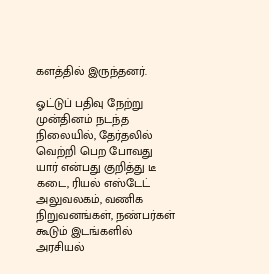களத்தில் இருந்தனர்.

ஓட்டுப் பதிவு நேற்று முன்தினம் நடந்த நிலையில், தேர்தலில் வெற்றி பெற போவது யார் என்பது குறித்து டீ கடை, ரியல் எஸ்டேட் அலுவலகம், வணிக நிறுவனங்கள், நண்பர்கள் கூடும் இடங்களில் அரசியல்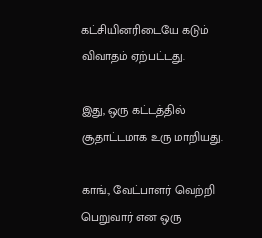கட்சியினரிடையே கடும் விவாதம் ஏற்பட்டது.

இது, ஒரு கட்டத்தில் சூதாட்டமாக உரு மாறியது.

காங்., வேட்பாளர் வெற்றி பெறுவார் என ஒரு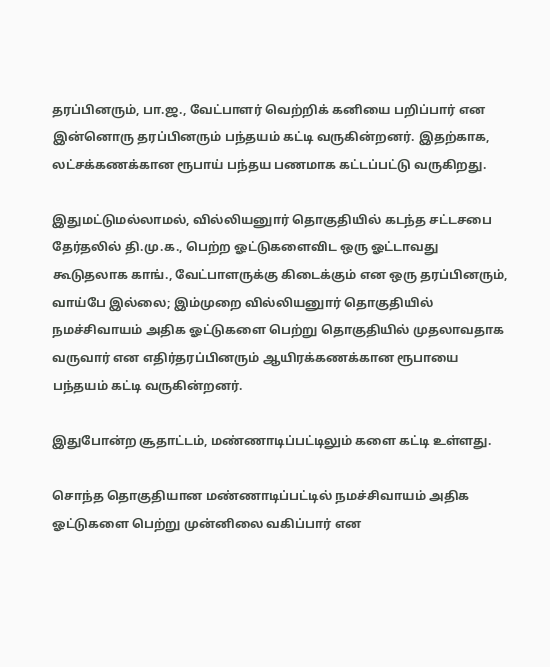தரப்பினரும், பா.ஜ., வேட்பாளர் வெற்றிக் கனியை பறிப்பார் என இன்னொரு தரப்பினரும் பந்தயம் கட்டி வருகின்றனர். இதற்காக, லட்சக்கணக்கான ரூபாய் பந்தய பணமாக கட்டப்பட்டு வருகிறது.

இதுமட்டுமல்லாமல், வில்லியனுார் தொகுதியில் கடந்த சட்டசபை தேர்தலில் தி.மு.க., பெற்ற ஓட்டுகளைவிட ஒரு ஓட்டாவது கூடுதலாக காங்., வேட்பாளருக்கு கிடைக்கும் என ஒரு தரப்பினரும், வாய்பே இல்லை; இம்முறை வில்லியனுார் தொகுதியில் நமச்சிவாயம் அதிக ஓட்டுகளை பெற்று தொகுதியில் முதலாவதாக வருவார் என எதிர்தரப்பினரும் ஆயிரக்கணக்கான ரூபாயை பந்தயம் கட்டி வருகின்றனர்.

இதுபோன்ற சூதாட்டம், மண்ணாடிப்பட்டிலும் களை கட்டி உள்ளது.

சொந்த தொகுதியான மண்ணாடிப்பட்டில் நமச்சிவாயம் அதிக ஓட்டுகளை பெற்று முன்னிலை வகிப்பார் என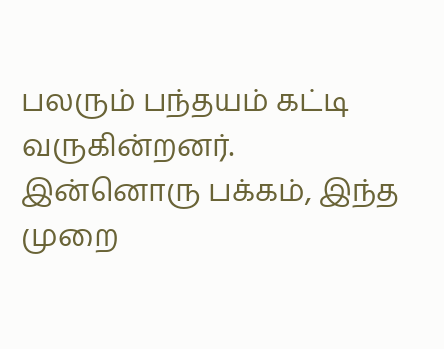பலரும் பந்தயம் கட்டி வருகின்றனர். இன்னொரு பக்கம், இந்த முறை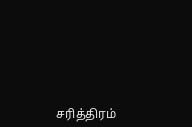சரித்திரம்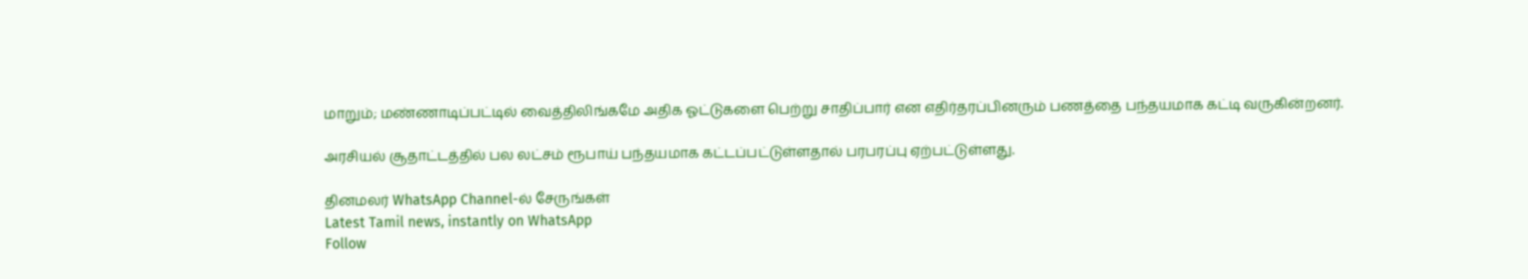மாறும்; மண்ணாடிப்பட்டில் வைத்திலிங்கமே அதிக ஓட்டுகளை பெற்று சாதிப்பார் என எதிர்தரப்பினரும் பணத்தை பந்தயமாக கட்டி வருகின்றனர்.

அரசியல் சூதாட்டத்தில் பல லட்சம் ரூபாய் பந்தயமாக கட்டப்பட்டுள்ளதால் பரபரப்பு ஏற்பட்டுள்ளது.

தினமலர் WhatsApp Channel-ல் சேருங்கள்
Latest Tamil news, instantly on WhatsApp
Follow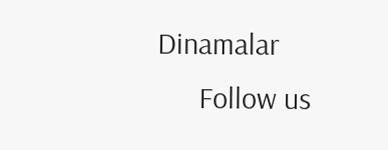Dinamalar
      Follow us